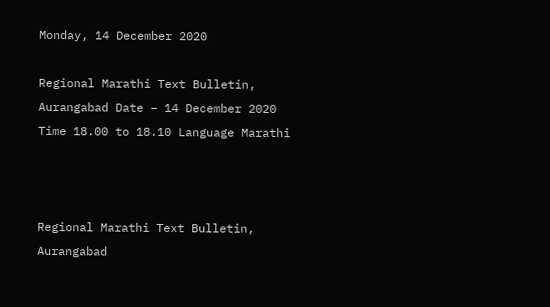Monday, 14 December 2020

Regional Marathi Text Bulletin, Aurangabad Date – 14 December 2020 Time 18.00 to 18.10 Language Marathi



Regional Marathi Text Bulletin, Aurangabad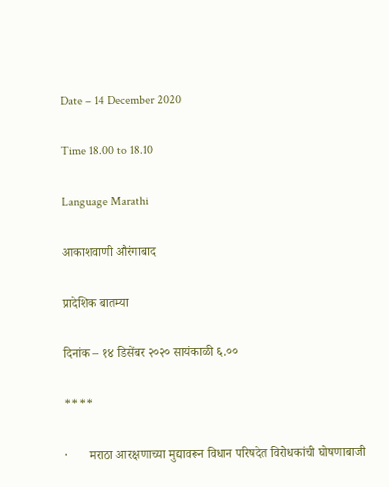Date – 14 December 2020

Time 18.00 to 18.10

Language Marathi

आकाशवाणी औरंगाबाद

प्रादेशिक बातम्या

दिनांक – १४ डिसेंबर २०२० सायंकाळी ६.००

****

·       मराठा आरक्षणाच्या मुद्यावरून विधान परिषदेत विरोधकांची घोषणाबाजी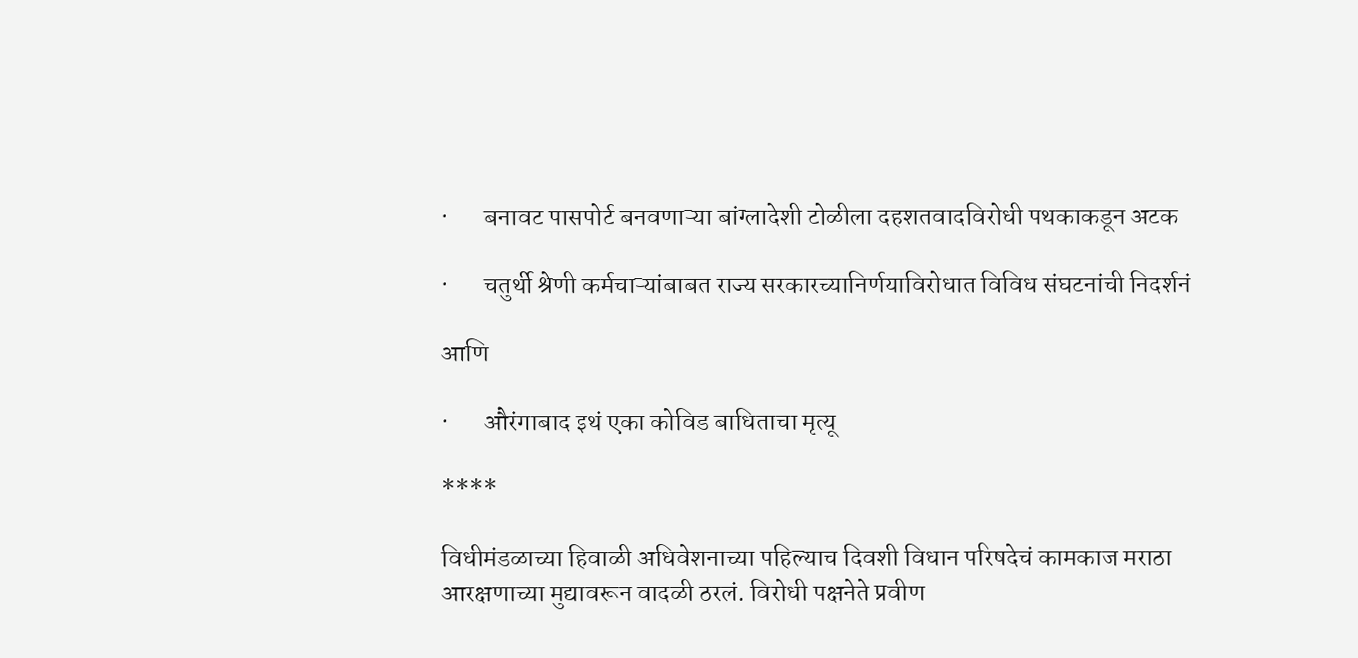·       बनावट पासपोर्ट बनवणाऱ्या बांग्लादेशी टोळीला दहशतवादविरोधी पथकाकडून अटक

·       चतुर्थी श्रेणी कर्मचाऱ्यांबाबत राज्य सरकारच्यानिर्णयाविरोधात विविध संघटनांची निदर्शनं

आणि

·       औरंगाबाद इथं एका कोविड बाधिताचा मृत्यू

****

विधीमंडळाच्या हिवाळी अधिवेशनाच्या पहिल्याच दिवशी विधान परिषदेचं कामकाज मराठा आरक्षणाच्या मुद्यावरून वादळी ठरलं. विरोधी पक्षनेते प्रवीण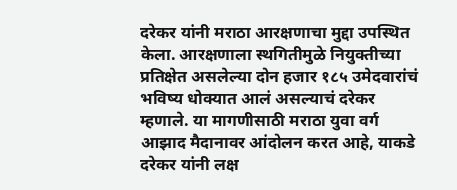दरेकर यांनी मराठा आरक्षणाचा मुद्दा उपस्थित केला. आरक्षणाला स्थगितीमुळे नियुक्तीच्या प्रतिक्षेत असलेल्या दोन हजार १८५ उमेदवारांचं भविष्य धोक्यात आलं असल्याचं दरेकर म्हणाले. या मागणीसाठी मराठा युवा वर्ग आझाद मैदानावर आंदोलन करत आहे, याकडे दरेकर यांनी लक्ष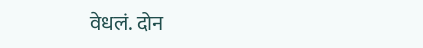वेधलं. दोन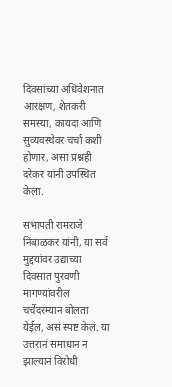दिवसांच्या अधिवेशनात आरक्षण, शेतकरी समस्या, कायदा आणि सुव्यवस्थेवर चर्चा कशी होणार, असा प्रश्नही दरेकर यांनी उपस्थित केला.

सभापती रामराजे निंबाळकर यांनी, या सर्व मुद्दयांवर उद्याच्या दिवसात पुरवणी मागण्यांवरील चर्चेदरम्यान बोलता येईल, असं स्पष्ट केलं. या उत्तरानं समाधान न झाल्यानं विरोधी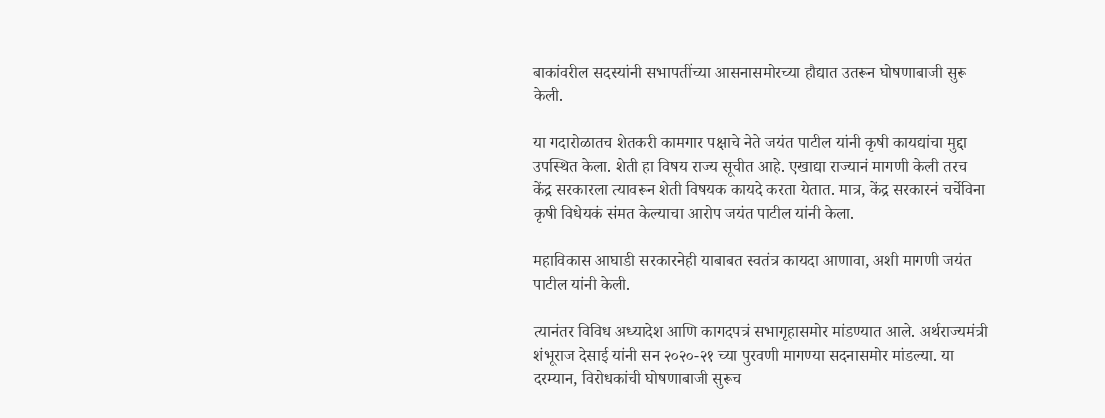बाकांवरील सदस्यांनी सभापतींच्या आसनासमोरच्या हौद्यात उतरून घोषणाबाजी सुरू केली.

या गदारोळातच शेतकरी कामगार पक्षाचे नेते जयंत पाटील यांनी कृषी कायद्यांचा मुद्दा उपस्थित केला. शेती हा विषय राज्य सूचीत आहे. एखाद्या राज्यानं मागणी केली तरच केंद्र सरकारला त्यावरून शेती विषयक कायदे करता येतात. मात्र, केंद्र सरकारनं चर्चेविना कृषी विधेयकं संमत केल्याचा आरोप जयंत पाटील यांनी केला.

महाविकास आघाडी सरकारनेही याबाबत स्वतंत्र कायदा आणावा, अशी मागणी जयंत पाटील यांनी केली.

त्यानंतर विविध अध्यादेश आणि कागदपत्रं सभागृहासमोर मांडण्यात आले. अर्थराज्यमंत्री शंभूराज देसाई यांनी सन २०२०-२१ च्या पुरवणी मागण्या सदनासमोर मांडल्या. या दरम्यान, विरोधकांची घोषणाबाजी सुरूच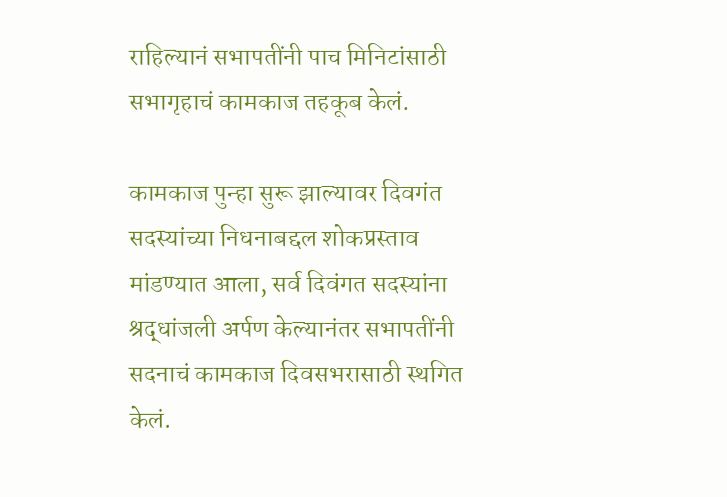राहिल्यानं सभापतींनी पाच मिनिटांसाठी सभागृहाचं कामकाज तहकूब केलं.

कामकाज पुन्हा सुरू झाल्यावर दिवगंत सदस्यांच्या निधनाबद्दल शोकप्रस्ताव मांडण्यात आला, सर्व दिवंगत सदस्यांना श्रद्धांजली अर्पण केल्यानंतर सभापतींनी सदनाचं कामकाज दिवसभरासाठी स्थगित केलं.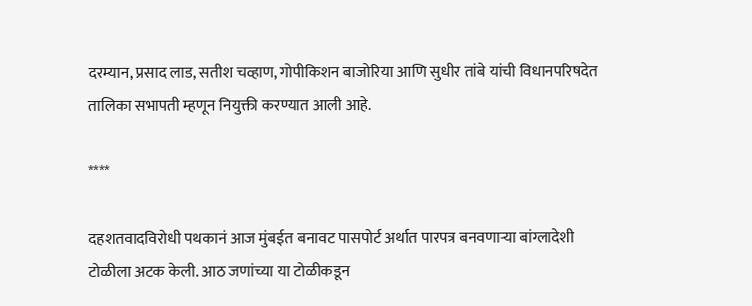दरम्यान, प्रसाद लाड, सतीश चव्हाण, गोपीकिशन बाजोरिया आणि सुधीर तांबे यांची विधानपरिषदेत तालिका सभापती म्हणून नियुक्ती करण्यात आली आहे.

****

दहशतवादविरोधी पथकानं आज मुंबईत बनावट पासपोर्ट अर्थात पारपत्र बनवणाऱ्या बांग्लादेशी टोळीला अटक केली. आठ जणांच्या या टोळीकडून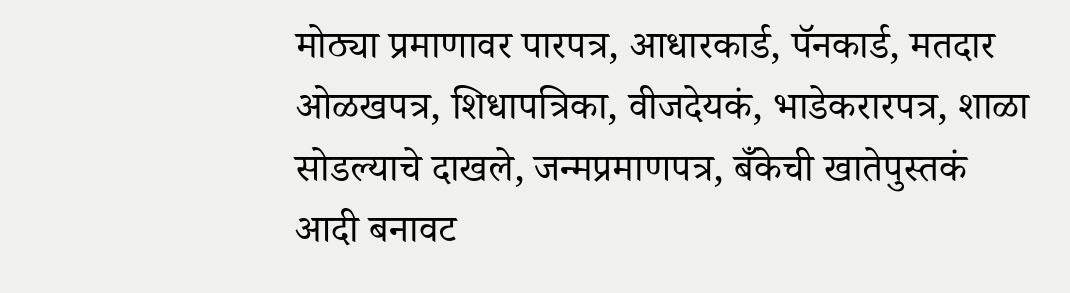मोठ्या प्रमाणावर पारपत्र, आधारकार्ड, पॅनकार्ड, मतदार ओळखपत्र, शिधापत्रिका, वीजदेयकं, भाडेकरारपत्र, शाळा सोडल्याचे दाखले, जन्मप्रमाणपत्र, बँकेची खातेपुस्तकं आदी बनावट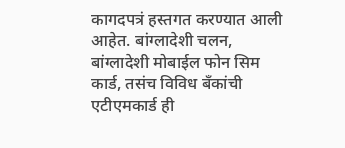कागदपत्रं हस्तगत करण्यात आली आहेत. बांग्लादेशी चलन, बांग्लादेशी मोबाईल फोन सिम कार्ड, तसंच विविध बँकांची एटीएमकार्ड ही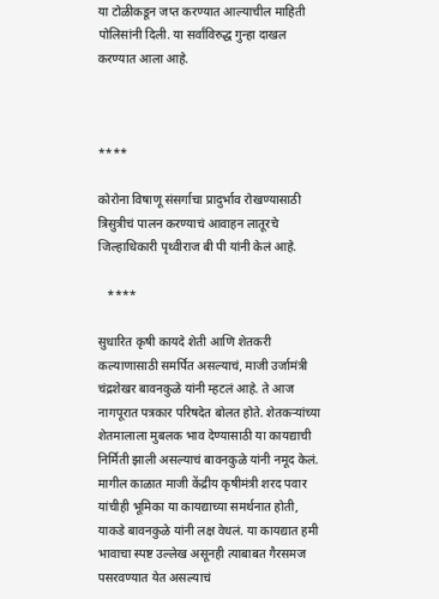या टोळीकडून जप्त करण्यात आल्याचील माहिती पोलिसांनी दिली. या सर्वांविरुद्ध गुन्हा दाखल करण्यात आला आहे.



****

कोरोना विषाणू संसर्गाचा प्रादुर्भाव रोखण्यासाठी त्रिसुत्रीचं पालन करण्याचं आवाहन लातूरचे जिल्हाधिकारी पृथ्वीराज बी पी यांनी केलं आहे.

   ****

सुधारित कृषी कायदे शेती आणि शेतकरी कल्याणासाठी समर्पित असल्याचं, माजी उर्जामंत्री चंद्रशेखर बावनकुळे यांनी म्हटलं आहे. ते आज नागपूरात पत्रकार परिषदेत बोलत होते. शेतकऱ्यांच्या शेतमालाला मुबलक भाव देण्यासाठी या कायद्याची निर्मिती झाली असल्याचं बावनकुळे यांनी नमूद केलं. मागील काळात माजी केंद्रीय कृषीमंत्री शरद पवार यांचीही भूमिका या कायद्याच्या समर्थनात होती, याकडे बावनकुळे यांनी लक्ष वेधलं. या कायद्यात हमी भावाचा स्पष्ट उल्लेख असूनही त्याबाबत गैरसमज पसरवण्यात येत असल्याचं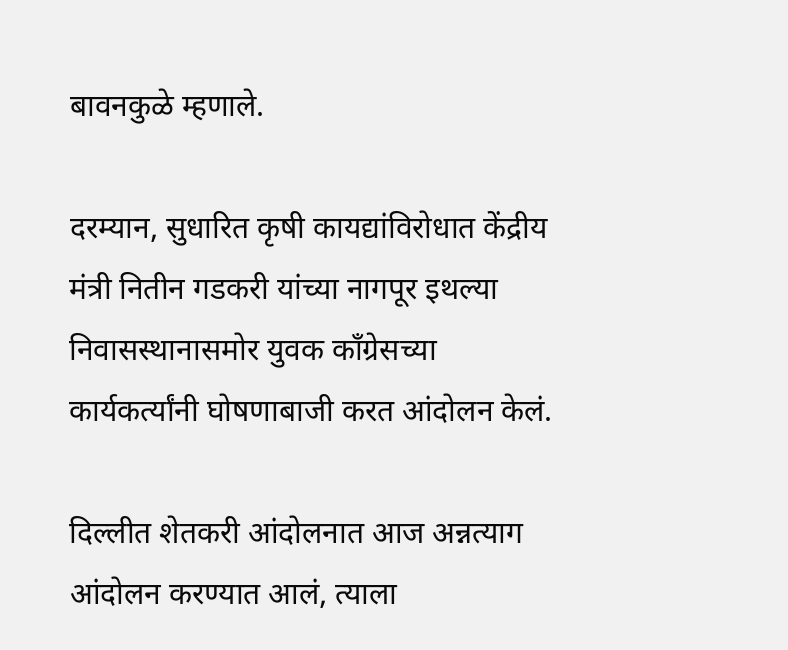बावनकुळे म्हणाले.

दरम्यान, सुधारित कृषी कायद्यांविरोधात केंद्रीय मंत्री नितीन गडकरी यांच्या नागपूर इथल्या निवासस्थानासमोर युवक काँग्रेसच्या कार्यकर्त्यांनी घोषणाबाजी करत आंदोलन केलं.

दिल्लीत शेतकरी आंदोलनात आज अन्नत्याग आंदोलन करण्यात आलं, त्याला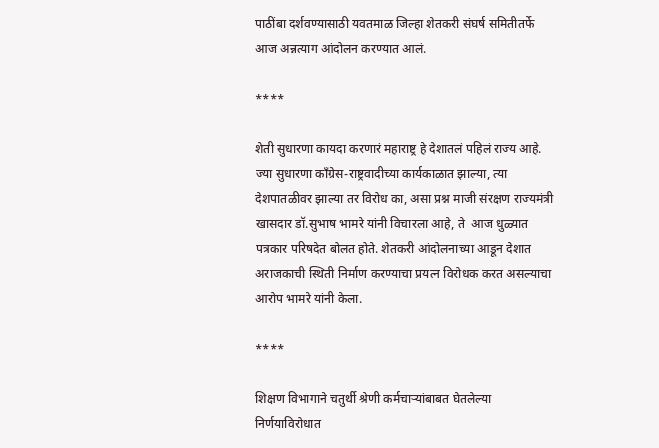पाठींबा दर्शवण्यासाठी यवतमाळ जिल्हा शेतकरी संघर्ष समितीतर्फे आज अन्नत्याग आंदोलन करण्यात आलं.

****

शेती सुधारणा कायदा करणारं महाराष्ट्र हे देशातलं पहिलं राज्य आहे. ज्या सुधारणा कॉंग्रेस-राष्ट्रवादीच्या कार्यकाळात झाल्या, त्या देशपातळीवर झाल्या तर विरोध का, असा प्रश्न माजी संरक्षण राज्यमंत्री खासदार डॉ.सुभाष भामरे यांनी विचारला आहे, ते  आज धुळ्यात पत्रकार परिषदेत बोलत होते. शेतकरी आंदोलनाच्या आडून देशात अराजकाची स्थिती निर्माण करण्याचा प्रयत्न विरोधक करत असल्याचा आरोप भामरे यांनी केला.

****

शिक्षण विभागाने चतुर्थी श्रेणी कर्मचाऱ्यांबाबत घेतलेल्या निर्णयाविरोधात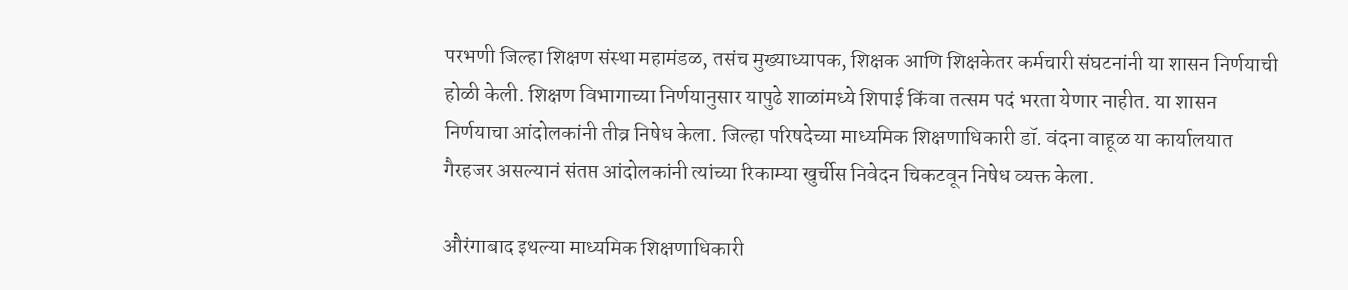परभणी जिल्हा शिक्षण संस्था महामंडळ, तसंच मुख्याध्यापक, शिक्षक आणि शिक्षकेतर कर्मचारी संघटनांनी या शासन निर्णयाची होळी केली. शिक्षण विभागाच्या निर्णयानुसार यापुढे शाळांमध्ये शिपाई किंवा तत्सम पदं भरता येणार नाहीत. या शासन निर्णयाचा आंदोलकांनी तीव्र निषेध केला. जिल्हा परिषदेच्या माध्यमिक शिक्षणाधिकारी डॉ. वंदना वाहूळ या कार्यालयात गैरहजर असल्यानं संतप्त आंदोलकांनी त्यांच्या रिकाम्या खुर्चीस निवेदन चिकटवून निषेध व्यक्त केला.

औरंगाबाद इथल्या माध्यमिक शिक्षणाधिकारी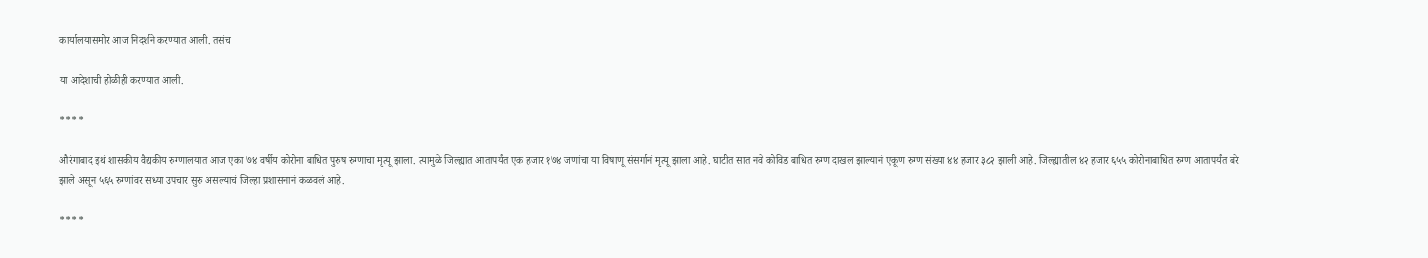कार्यालयासमोर आज निदर्शने करण्यात आली. तसंच

या आदेशाची होळीही करण्यात आली.

****

औरंगाबाद इथं शासकीय वैद्यकीय रुग्णालयात आज एका ७४ वर्षीय कोरोना बाधित पुरुष रुग्णाचा मृत्यू झाला. त्यामुळे जिल्ह्यात आतापर्यंत एक हजार १७४ जणांचा या विषाणू संसर्गानं मृत्यू झाला आहे. घाटीत सात नवे कोविड बाधित रुग्ण दाखल झाल्यानं एकूण रुग्ण संख्या ४४ हजार ३८२ झाली आहे. जिल्ह्यातील ४२ हजार ६५५ कोरोनाबाधित रुग्ण आतापर्यंत बरे झाले असून ५६५ रुग्णांवर सध्या उपचार सुरु असल्याचं जिल्हा प्रशासनानं कळवलं आहे.

****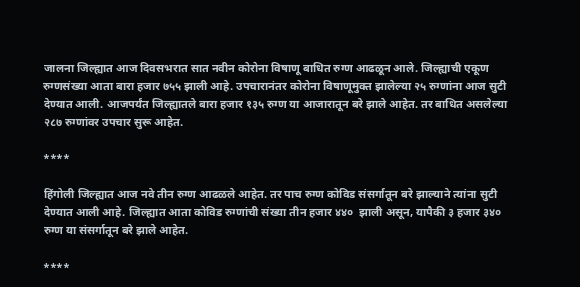जालना जिल्ह्यात आज दिवसभरात सात नवीन कोरोना विषाणू बाधित रुग्ण आढळून आले. जिल्ह्याची एकूण रुग्णसंख्या आता बारा हजार ७५५ झाली आहे. उपचारानंतर कोरोना विषाणूमुक्त झालेल्या २५ रुग्णांना आज सुटी देण्यात आली. आजपर्यंत जिल्ह्यातले बारा हजार १३५ रुग्ण या आजारातून बरे झाले आहेत. तर बाधित असलेल्या २८७ रुग्णांवर उपचार सुरू आहेत.

****

हिंगोली जिल्ह्यात आज नवे तीन रुग्ण आढळले आहेत. तर पाच रुग्ण कोविड संसर्गातून बरे झाल्याने त्यांना सुटी देण्यात आली आहे. जिल्ह्यात आता कोविड रुग्णांची संख्या तीन हजार ४४०  झाली असून, यापैकी ३ हजार ३४० रुग्ण या संसर्गातून बरे झाले आहेत.

****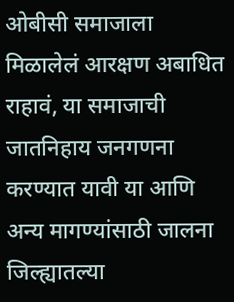ओबीसी समाजाला मिळालेलं आरक्षण अबाधित राहावं, या समाजाची जातनिहाय जनगणना करण्यात यावी या आणि अन्य मागण्यांसाठी जालना जिल्ह्यातल्या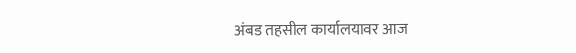अंबड तहसील कार्यालयावर आज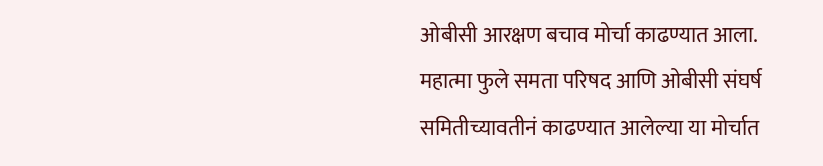ओबीसी आरक्षण बचाव मोर्चा काढण्यात आला. महात्मा फुले समता परिषद आणि ओबीसी संघर्ष समितीच्यावतीनं काढण्यात आलेल्या या मोर्चात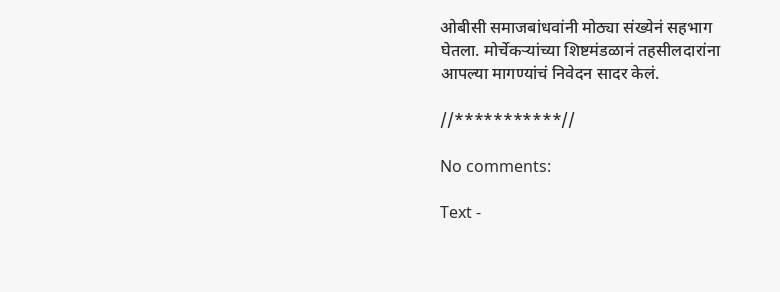ओबीसी समाजबांधवांनी मोठ्या संख्येनं सहभाग घेतला. मोर्चेकऱ्यांच्या शिष्टमंडळानं तहसीलदारांना आपल्या मागण्यांचं निवेदन सादर केलं.

//***********//

No comments:

Text -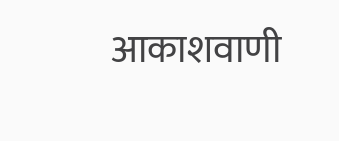आकाशवाणी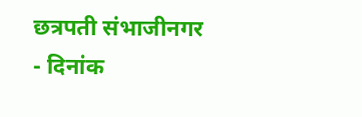छत्रपती संभाजीनगर - दिनांक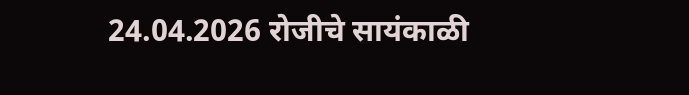24.04.2026 रोजीचे सायंकाळी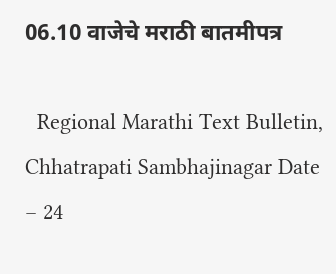06.10 वाजेचे मराठी बातमीपत्र

  Regional Marathi Text Bulletin, Chhatrapati Sambhajinagar Date – 24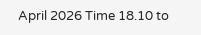April 2026 Time 18.10 to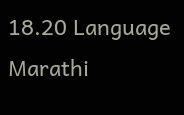18.20 Language Marathi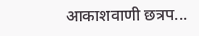आकाशवाणी छत्रप...